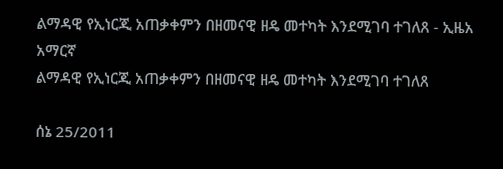ልማዳዊ የኢነርጂ አጠቃቀምን በዘመናዊ ዘዴ መተካት እንደሚገባ ተገለጸ - ኢዜአ አማርኛ
ልማዳዊ የኢነርጂ አጠቃቀምን በዘመናዊ ዘዴ መተካት እንደሚገባ ተገለጸ

ሰኔ 25/2011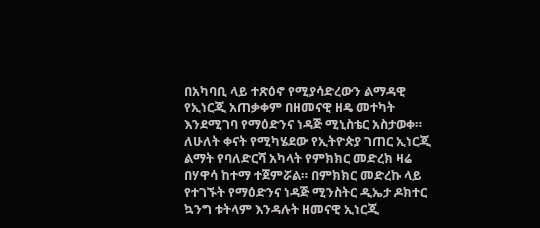በአካባቢ ላይ ተጽዕኖ የሚያሳድረውን ልማዳዊ የኢነርጂ አጠቃቀም በዘመናዊ ዘዴ መተካት እንደሚገባ የማዕድንና ነዳጅ ሚኒስቴር አስታወቀ። ለሁለት ቀናት የሚካሄደው የኢትዮጵያ ገጠር ኢነርጂ ልማት የባለድርሻ አካላት የምክክር መድረክ ዛሬ በሃዋሳ ከተማ ተጀምሯል። በምክክር መድረኩ ላይ የተገኙት የማዕድንና ነዳጅ ሚንስትር ዲኤታ ዶክተር ኳንግ ቱትላም እንዳሉት ዘመናዊ ኢነርጂ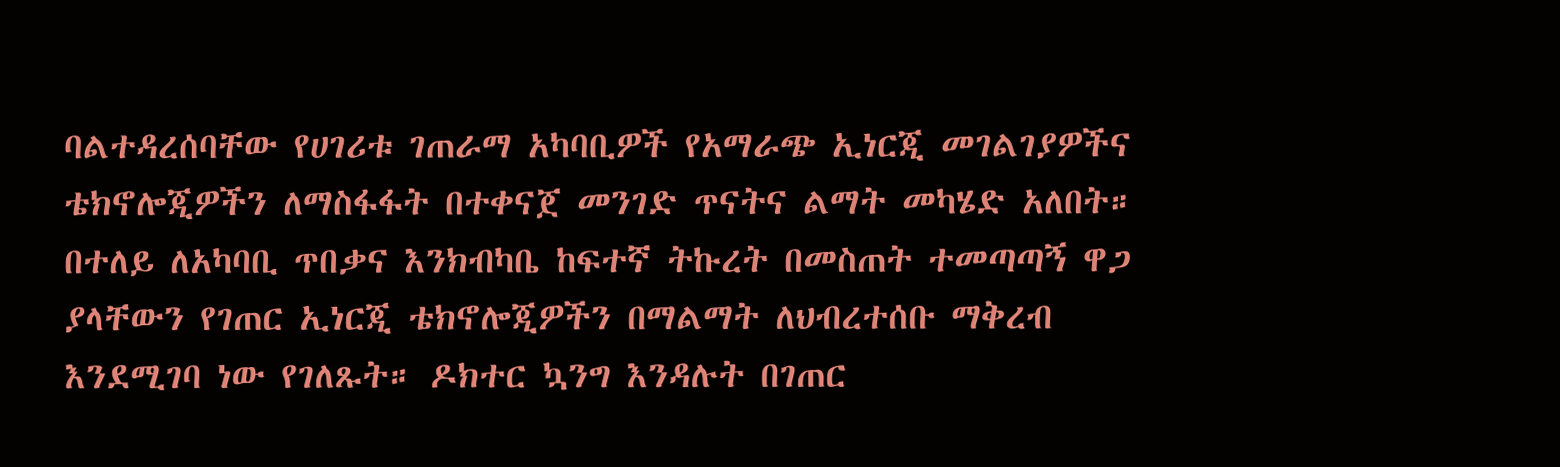ባልተዳረሰባቸው የሀገሪቱ ገጠራማ አካባቢዎች የአማራጭ ኢነርጂ መገልገያዎችና ቴክኖሎጂዎችን ለማስፋፋት በተቀናጀ መንገድ ጥናትና ልማት መካሄድ አለበት። በተለይ ለአካባቢ ጥበቃና እንክብካቤ ከፍተኛ ትኩረት በመስጠት ተመጣጣኝ ዋጋ ያላቸውን የገጠር ኢነርጂ ቴክኖሎጂዎችን በማልማት ለህብረተሰቡ ማቅረብ እንደሚገባ ነው የገለጹት። ዶክተር ኳንግ እንዳሉት በገጠር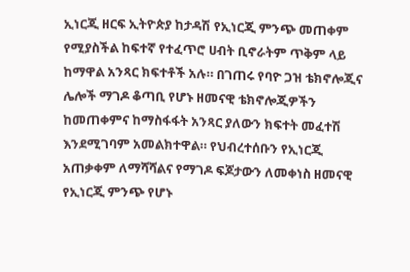ኢነርጂ ዘርፍ ኢትዮጵያ ከታዳሽ የኢነርጂ ምንጭ መጠቀም የሚያስችል ከፍተኛ የተፈጥሮ ሀብት ቢኖራትም ጥቅም ላይ ከማዋል አንጻር ክፍተቶች አሉ። በገጠሩ የባዮ ጋዝ ቴክኖሎጂና ሌሎች ማገዶ ቆጣቢ የሆኑ ዘመናዊ ቴክኖሎጂዎችን ከመጠቀምና ከማስፋፋት አንጻር ያለውን ክፍተት መፈተሽ እንደሚገባም አመልክተዋል። የህብረተሰቡን የኢነርጂ አጠቃቀም ለማሻሻልና የማገዶ ፍጆታውን ለመቀነስ ዘመናዊ የኢነርጂ ምንጭ የሆኑ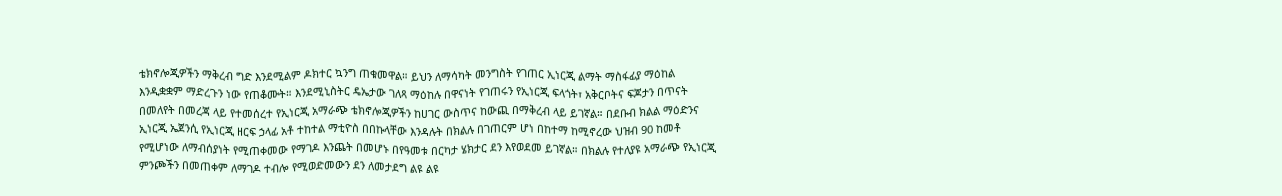ቴክኖሎጂዎችን ማቅረብ ግድ እንደሚልም ዶክተር ኳንግ ጠቁመዋል። ይህን ለማሳካት መንግስት የገጠር ኢነርጂ ልማት ማስፋፊያ ማዕከል እንዲቋቋም ማድረጉን ነው የጠቆሙት። እንደሚኒስትር ዴኤታው ገለጻ ማዕከሉ በዋናነት የገጠሩን የኢነርጂ ፍላጎት፣ አቅርቦትና ፍጆታን በጥናት በመለየት በመረጃ ላይ የተመሰረተ የኢነርጂ አማራጭ ቴክኖሎጂዎችን ከሀገር ውስጥና ከውጪ በማቅረብ ላይ ይገኛል። በደቡብ ክልል ማዕድንና ኢነርጂ ኤጀንሲ የኢነርጂ ዘርፍ ኃላፊ አቶ ተከተል ማቲዮስ በበኩላቸው እንዳሉት በክልሉ በገጠርም ሆነ በከተማ ከሚኖረው ህዝብ 90 ከመቶ የሚሆነው ለማብሰያነት የሚጠቀመው የማገዶ እንጨት በመሆኑ በየዓመቱ በርካታ ሄክታር ደን እየወደመ ይገኛል። በክልሉ የተለያዩ አማራጭ የኢነርጂ ምንጮችን በመጠቀም ለማገዶ ተብሎ የሚወድመውን ደን ለመታደግ ልዩ ልዩ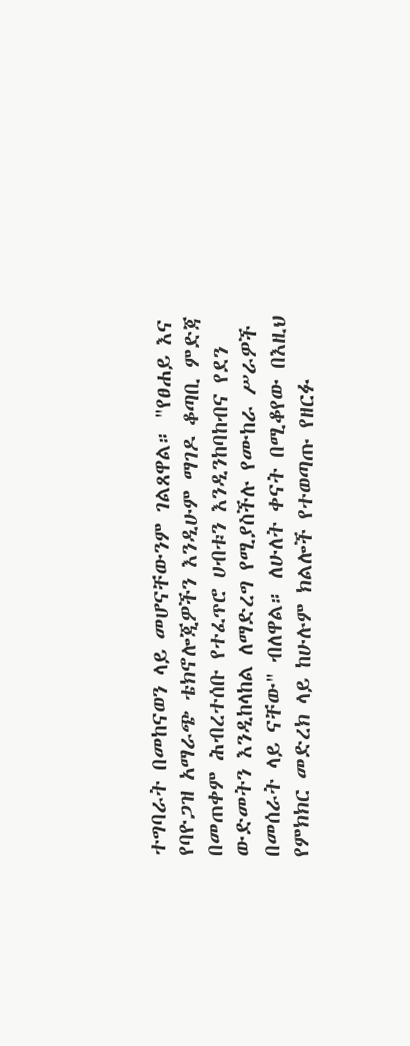ተግባራት በመከናወን ላይ መሆናቸውንም ገልጸዋል። "የፀሐይ እና የባዮጋዝ አማራጭ ቴክኖሎጂዎችን እንዲሁም ማገዶ ቆጣቢ ምድጃ በመጠቀም ሕብረተሰቡ የተፈጥሮ ሀብቱን እንዲንከባከብና የደን ውድመትን እንዲከላከል ለማድረግ የሚያስችሉ የሙከራ ሥራዎች በመሰራት ላይ ናቸው" ብለዋል። ለሁለት ቀናት በሚቆየው በእዚህ የምክክር መድረክ ላይ ከሁሉም ክልሎች የተወጣጡ የዘርፉ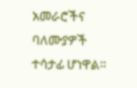አመራሮችና ባለሙያዎች ተሳታፊ ሆነዋል።